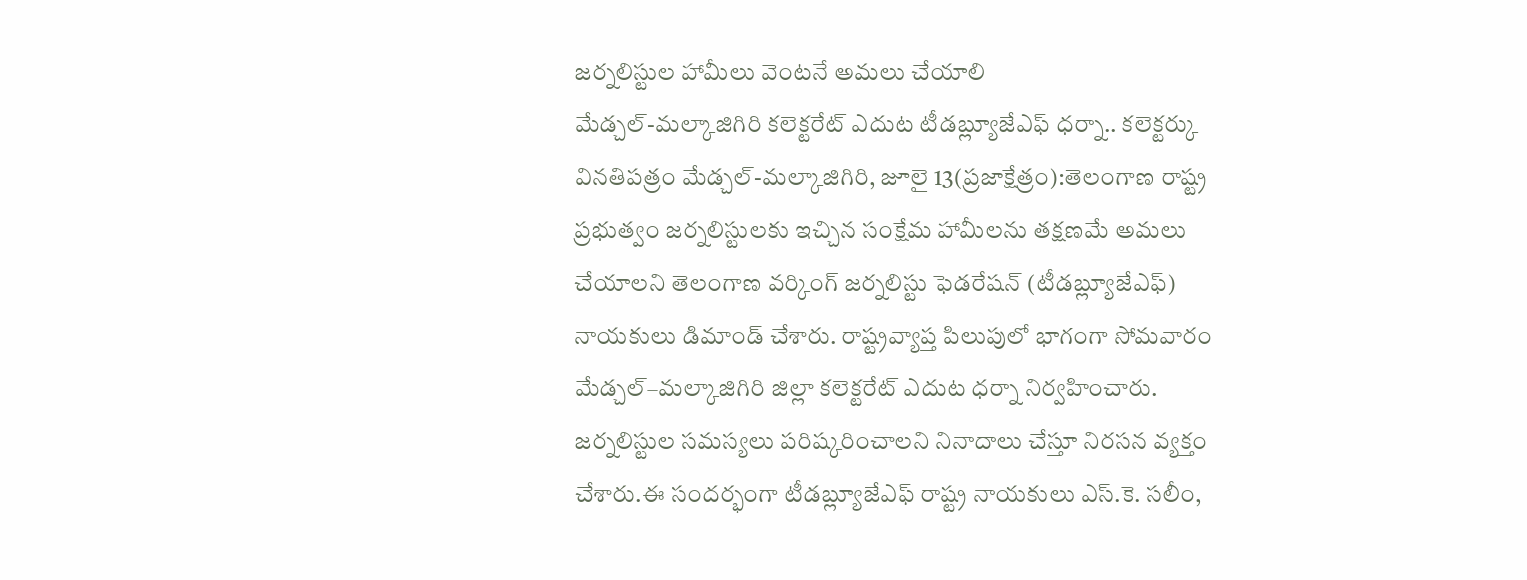జర్నలిస్టుల హామీలు వెంటనే అమలు చేయాలి
మేడ్చల్-మల్కాజిగిరి కలెక్టరేట్ ఎదుట టీడబ్ల్యూజేఎఫ్ ధర్నా.. కలెక్టర్కు వినతిపత్రం మేడ్చల్-మల్కాజిగిరి, జూలై 13(ప్రజాక్షేత్రం):తెలంగాణ రాష్ట్ర ప్రభుత్వం జర్నలిస్టులకు ఇచ్చిన సంక్షేమ హామీలను తక్షణమే అమలు చేయాలని తెలంగాణ వర్కింగ్ జర్నలిస్టు ఫెడరేషన్ (టీడబ్ల్యూజేఎఫ్) నాయకులు డిమాండ్ చేశారు. రాష్ట్రవ్యాప్త పిలుపులో భాగంగా సోమవారం మేడ్చల్–మల్కాజిగిరి జిల్లా కలెక్టరేట్ ఎదుట ధర్నా నిర్వహించారు. జర్నలిస్టుల సమస్యలు పరిష్కరించాలని నినాదాలు చేస్తూ నిరసన వ్యక్తం చేశారు.ఈ సందర్భంగా టీడబ్ల్యూజేఎఫ్ రాష్ట్ర నాయకులు ఎస్.కె. సలీం,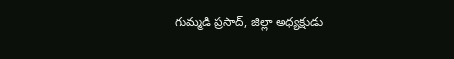గుమ్మడి ప్రసాద్, జిల్లా అధ్యక్షుడు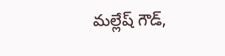మల్లేష్ గౌడ్,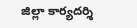జిల్లా కార్యదర్శి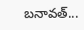బనావత్...